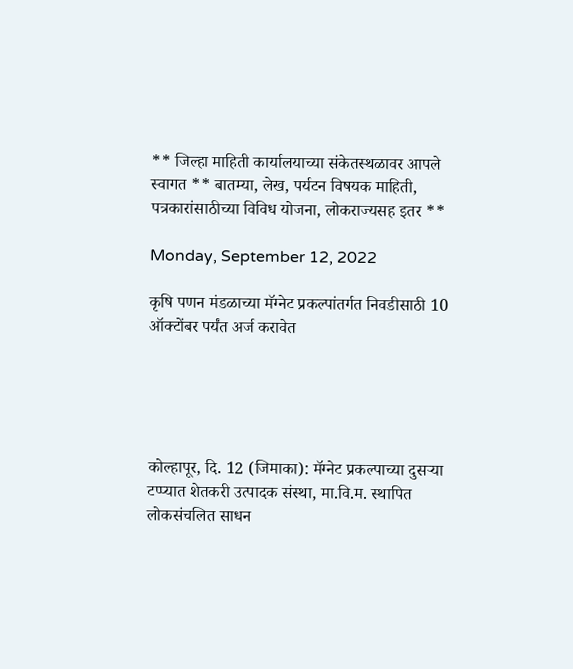** जिल्हा माहिती कार्यालयाच्या संकेतस्थळावर आपले स्वागत ** बातम्या, लेख, पर्यटन विषयक माहिती, पत्रकारांसाठीच्या विविध योजना, लोकराज्यसह इतर **

Monday, September 12, 2022

कृषि पणन मंडळाच्या मॅग्नेट प्रकल्पांतर्गत निवडीसाठी 10 ऑक्टोंबर पर्यंत अर्ज करावेत





कोल्हापूर, दि. 12 (जिमाका): मॅग्नेट प्रकल्पाच्या दुसऱ्या टप्प्यात शेतकरी उत्पादक संस्था, मा.वि.म. स्थापित लोकसंचलित साधन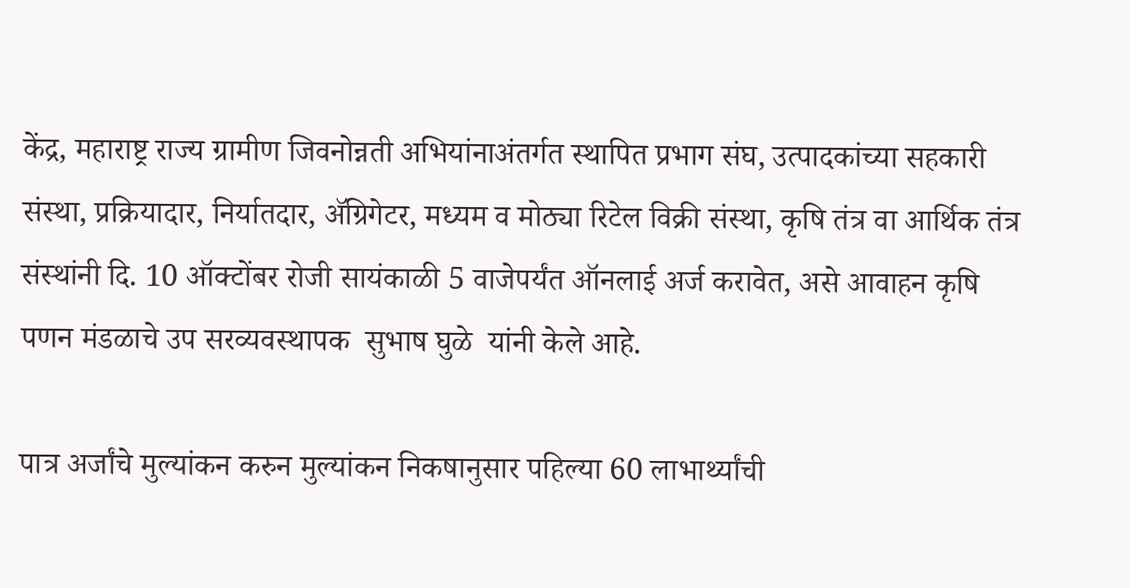केंद्र, महाराष्ट्र राज्य ग्रामीण जिवनोन्नती अभियांनाअंतर्गत स्थापित प्रभाग संघ, उत्पादकांच्या सहकारी संस्था, प्रक्रियादार, निर्यातदार, ॲग्रिगेटर, मध्यम व मोठ्या रिटेल विक्री संस्था, कृषि तंत्र वा आर्थिक तंत्र संस्थांनी दि. 10 ऑक्टोंबर रोजी सायंकाळी 5 वाजेपर्यंत ऑनलाई अर्ज करावेत, असे आवाहन कृषि पणन मंडळाचे उप सरव्यवस्थापक  सुभाष घुळे  यांनी केले आहे.

पात्र अर्जांचे मुल्यांकन करुन मुल्यांकन निकषानुसार पहिल्या 60 लाभार्थ्यांची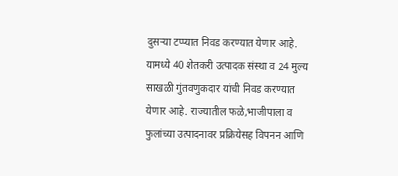दुसऱ्या टप्प्यात निवड करण्यात येणार आहे. यामध्ये 40 शेतकरी उत्पादक संस्था व 24 मुल्य साखळी गुंतवणुकदार यांची निवड करण्यात येणार आहे. राज्यातील फळे,भाजीपाला व फुलांच्या उत्पादनावर प्रक्रियेसह विपनन आणि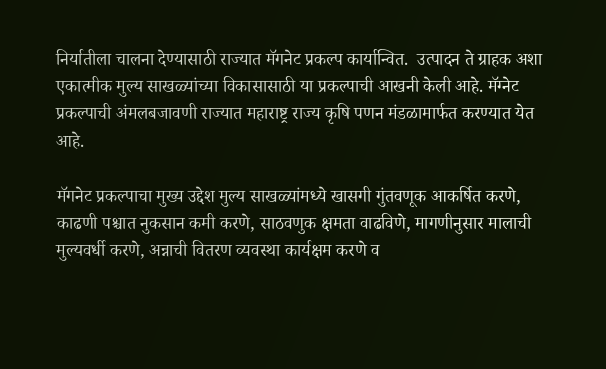निर्यातीला चालना देण्यासाठी राज्यात मॅगनेट प्रकल्प कार्यान्वित.  उत्पादन ते ग्राहक अशा एकात्मीक मुल्य साखळ्यांच्या विकासासाठी या प्रकल्पाची आखनी केली आहे. मॅग्नेट प्रकल्पाची अंमलबजावणी राज्यात महाराष्ट्र राज्य कृषि पणन मंडळामार्फत करण्यात येत आहे.

मॅगनेट प्रकल्पाचा मुख्य उद्देश मुल्य साखळ्यांमध्ये खासगी गुंतवणूक आकर्षित करणे, काढणी पश्चात नुकसान कमी करणे, साठवणुक क्षमता वाढविणे, मागणीनुसार मालाची मुल्यवर्धी करणे, अन्नाची वितरण व्यवस्था कार्यक्षम करणे व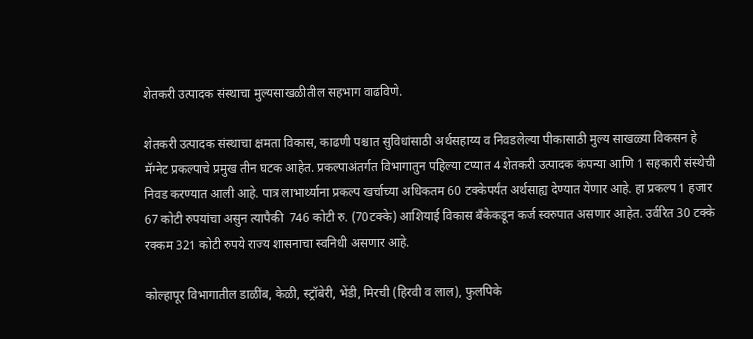शेतकरी उत्पादक संस्थाचा मुल्यसाखळीतील सहभाग वाढविणे.

शेतकरी उत्पादक संस्थाचा क्षमता विकास, काढणी पश्चात सुविधांसाठी अर्थसहाय्य व निवडलेल्या पीकासाठी मुल्य साखळ्या विकसन हे मॅग्नेट प्रकल्पाचे प्रमुख तीन घटक आहेत. प्रकल्पाअंतर्गत विभागातुन पहिल्या टप्यात 4 शेतकरी उत्पादक कंपन्या आणि 1 सहकारी संस्थेची निवड करण्यात आली आहे. पात्र लाभार्थ्याना प्रकल्प खर्चाच्या अधिकतम 60 टक्केपर्यंत अर्थसाह्य देण्यात येणार आहे. हा प्रकल्प 1 हजार 67 कोटी रुपयांचा असुन त्यापैकी  746 कोटी रु. (70टक्के) आशियाई विकास बँकेकडून कर्ज स्वरुपात असणार आहेत. उर्वरित 30 टक्के रक्कम 321 कोटी रुपये राज्य शासनाचा स्वनिधी असणार आहे.

कोल्हापूर विभागातील डाळींब, केळी, स्ट्रॉबेरी, भेंडी, मिरची (हिरवी व लाल), फुलपिके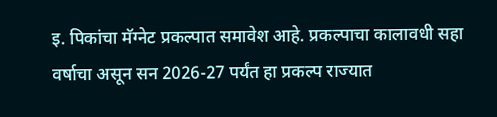इ. पिकांचा मॅग्नेट प्रकल्पात समावेश आहे. प्रकल्पाचा कालावधी सहा वर्षाचा असून सन 2026-27 पर्यंत हा प्रकल्प राज्यात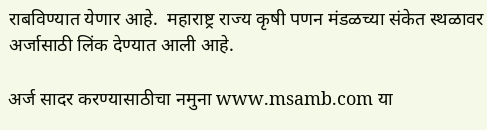राबविण्यात येणार आहे.  महाराष्ट्र राज्य कृषी पणन मंडळच्या संकेत स्थळावर अर्जासाठी लिंक देण्यात आली आहे.

अर्ज सादर करण्यासाठीचा नमुना www.msamb.com या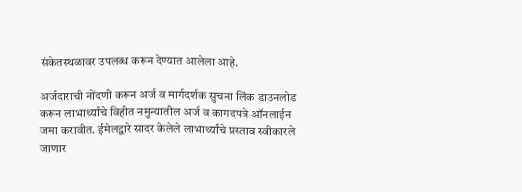संकेतस्थळावर उपलब्ध करून देण्यात आलेला आहे.

अर्जदाराची नोंदणी करून अर्ज व मार्गदर्शक सुचना लिंक डाउनलोड करून लाभार्थ्यांचे विहीत नमुन्यातील अर्ज व कागदपत्रे ऑनलाईन जमा करावीत. ईमेलद्वारे सादर केलेले लाभार्थ्यांचे प्रस्ताव स्वीकारले जाणार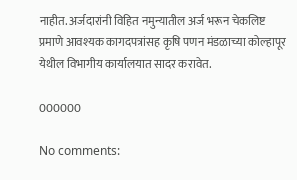नाहीत. अर्जदारांनी विहित नमुन्यातील अर्ज भरून चेकलिष्ट प्रमाणे आवश्यक कागदपत्रांसह कृषि पणन मंडळाच्या कोल्हापूर येथील विभागीय कार्यालयात सादर करावेत.

000000

No comments: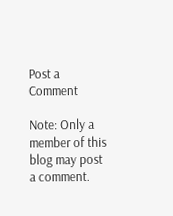Post a Comment

Note: Only a member of this blog may post a comment.